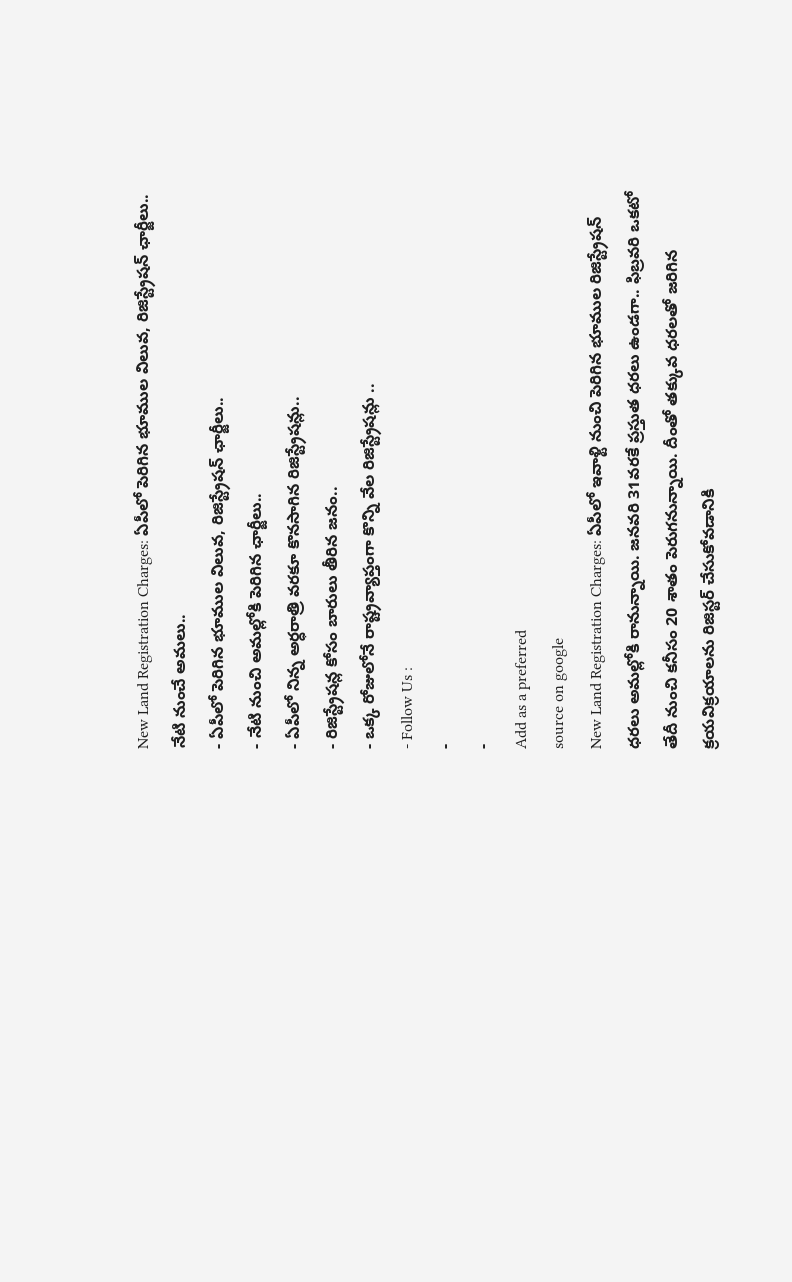New Land Registration Charges: ఏపీలో పెరిగిన భూముల విలువ, రిజిస్ట్రేషన్ ఛార్జీలు.. నేటి నుంచే అమలు..
- ఏపీలో పెరిగిన భూముల విలువ, రిజిస్ట్రేషన్ ఛార్జీలు..
- నేటి నుంచి అమల్లోకి పెరిగిన ఛార్జీలు..
- ఏపీలో నిన్న అర్ధరాత్రి వరకూ కొనసాగిన రిజిస్ట్రేషన్లు..
- రిజిస్ట్రేషన్ల కోసం బారులు తీరిన జనం..
- ఒక్క రోజులోనే రాష్ట్రవ్యాప్తంగా కొన్ని వేల రిజిస్ట్రేషన్లు ..
- Follow Us :
-
-
Add as a preferred
source on google
New Land Registration Charges: ఏపీలో ఇవాళ్టి నుంచి పెరిగిన భూముల రిజిస్ట్రేషన్ ధరలు అమల్లోకి రానున్నాయి. జనవరి 31వరకే ప్రస్తుత ధరలు ఉండగా.. ఫిబ్రవరి ఒకటో తేదీ నుంచి కనీసం 20 శాతం పెరుగనున్నాయి. దీంతో తక్కువ ధరలతో జరిగిన క్రయవిక్రయాలను రిజిస్టర్ చేసుకోవడానికి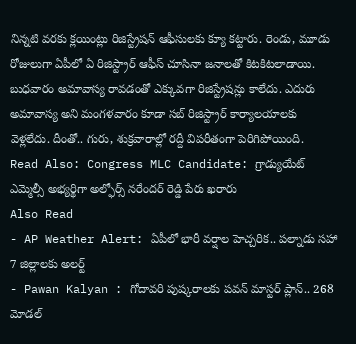నిన్నటి వరకు క్లయింట్లు రిజిస్ట్రేషన్ ఆఫీసులకు క్యూ కట్టారు. రెండు, మూడు రోజులుగా ఏపీలో ఏ రిజిస్ట్రార్ ఆఫీస్ చూసినా జనాలతో కిటకిటలాడాయి. బుధవారం అమావాస్య రావడంతో ఎక్కువగా రిజిస్ట్రేషన్లు కాలేదు. ఎదురు అమావాస్య అని మంగళవారం కూడా సబ్ రిజిస్ట్రార్ కార్యాలయాలకు వెళ్లలేదు. దీంతో.. గురు, శుక్రవారాల్లో రద్దీ విపరీతంగా పెరిగిపోయింది.
Read Also: Congress MLC Candidate: గ్రాడ్యుయేట్ ఎమ్మెల్సీ అభ్యర్థిగా అల్ఫోర్స్ నరేందర్ రెడ్డి పేరు ఖరారు
Also Read
- AP Weather Alert: ఏపీలో భారీ వర్షాల హెచ్చరిక.. పల్నాడు సహా 7 జిల్లాలకు అలర్ట్
- Pawan Kalyan : గోదావరి పుష్కరాలకు పవన్ మాస్టర్ ప్లాన్.. 268 మోడల్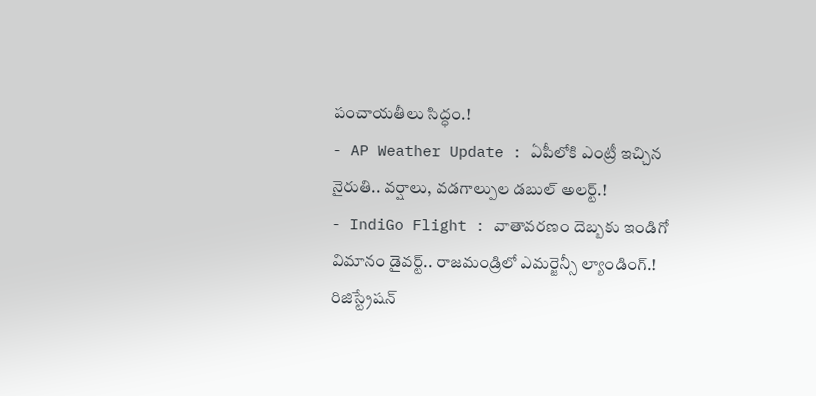పంచాయతీలు సిద్ధం.!
- AP Weather Update : ఏపీలోకి ఎంట్రీ ఇచ్చిన నైరుతి.. వర్షాలు, వడగాల్పుల డబుల్ అలర్ట్.!
- IndiGo Flight : వాతావరణం దెబ్బకు ఇండిగో విమానం డైవర్ట్.. రాజమండ్రిలో ఎమర్జెన్సీ ల్యాండింగ్.!
రిజిస్ట్రేషన్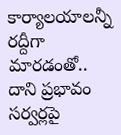కార్యాలయాలన్నీ రద్దీగా మారడంతో.. దాని ప్రభావం సర్వర్లపై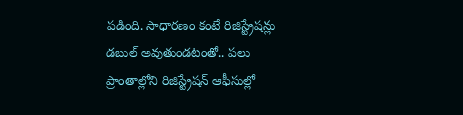పడింది. సాధారణం కంటే రిజిస్ట్రేషన్లు డబుల్ అవుతుండటంతో.. పలు ప్రాంతాల్లోని రిజిస్ట్రేషన్ ఆఫీసుల్లో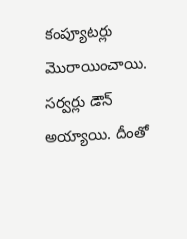కంప్యూటర్లు మొరాయించాయి. సర్వర్లు డౌన్ అయ్యాయి. దీంతో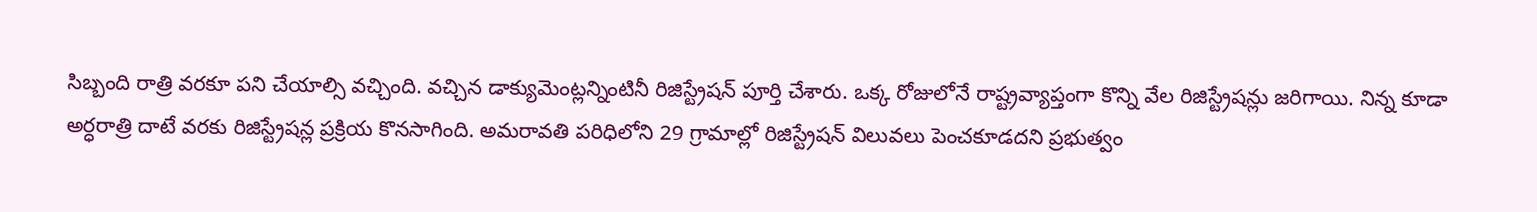సిబ్బంది రాత్రి వరకూ పని చేయాల్సి వచ్చింది. వచ్చిన డాక్యుమెంట్లన్నింటినీ రిజిస్ట్రేషన్ పూర్తి చేశారు. ఒక్క రోజులోనే రాష్ట్రవ్యాప్తంగా కొన్ని వేల రిజిస్ట్రేషన్లు జరిగాయి. నిన్న కూడా అర్ధరాత్రి దాటే వరకు రిజిస్ట్రేషన్ల ప్రక్రియ కొనసాగింది. అమరావతి పరిధిలోని 29 గ్రామాల్లో రిజిస్ట్రేషన్ విలువలు పెంచకూడదని ప్రభుత్వం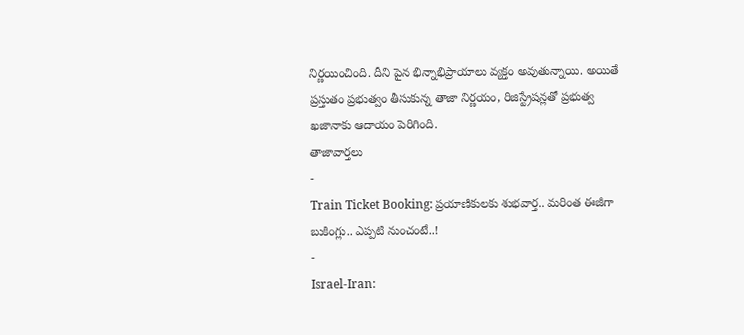నిర్ణయించింది. దీని పైన భిన్నాభిప్రాయాలు వ్యక్తం అవుతున్నాయి. అయితే ప్రస్తుతం ప్రభుత్వం తీసుకున్న తాజా నిర్ణయం, రిజిస్ట్రేషన్లతో ప్రభుత్వ ఖజానాకు ఆదాయం పెరిగింది.
తాజావార్తలు
-
Train Ticket Booking: ప్రయాణికులకు శుభవార్త.. మరింత ఈజీగా బుకింగ్లు.. ఎప్పటి నుంచంటే..!
-
Israel-Iran: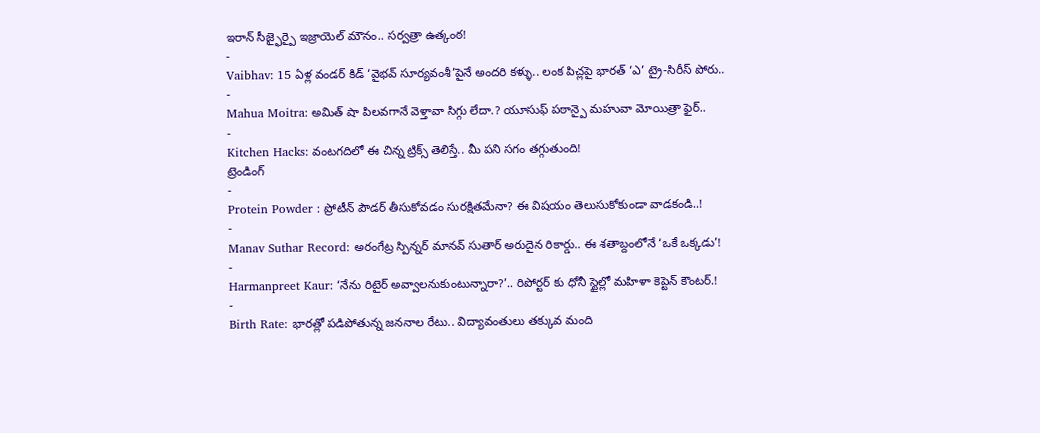ఇరాన్ సీజ్ఫైర్పై ఇజ్రాయెల్ మౌనం.. సర్వత్రా ఉత్కంఠ!
-
Vaibhav: 15 ఏళ్ల వండర్ కిడ్ ‘వైభవ్ సూర్యవంశీ’పైనే అందరి కళ్ళు.. లంక పిచ్లపై భారత్ ‘ఎ’ ట్రై-సిరీస్ పోరు..
-
Mahua Moitra: అమిత్ షా పిలవగానే వెళ్తావా సిగ్గు లేదా.? యూసుఫ్ పఠాన్పై మహువా మోయిత్రా ఫైర్..
-
Kitchen Hacks: వంటగదిలో ఈ చిన్న ట్రిక్స్ తెలిస్తే.. మీ పని సగం తగ్గుతుంది!
ట్రెండింగ్
-
Protein Powder : ప్రోటీన్ పౌడర్ తీసుకోవడం సురక్షితమేనా? ఈ విషయం తెలుసుకోకుండా వాడకండి..!
-
Manav Suthar Record: అరంగేట్ర స్పిన్నర్ మానవ్ సుతార్ అరుదైన రికార్డు.. ఈ శతాబ్దంలోనే ‘ఒకే ఒక్కడు’!
-
Harmanpreet Kaur: ‘నేను రిటైర్ అవ్వాలనుకుంటున్నారా?’.. రిపోర్టర్ కు ధోనీ స్టైల్లో మహిళా కెప్టెన్ కౌంటర్.!
-
Birth Rate: భారత్లో పడిపోతున్న జననాల రేటు.. విద్యావంతులు తక్కువ మంది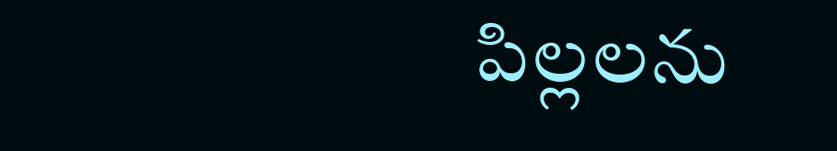పిల్లలను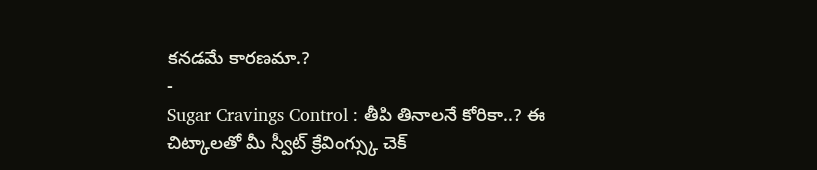కనడమే కారణమా.?
-
Sugar Cravings Control : తీపి తినాలనే కోరికా..? ఈ చిట్కాలతో మీ స్వీట్ క్రేవింగ్స్కు చెక్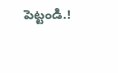పెట్టండి.!